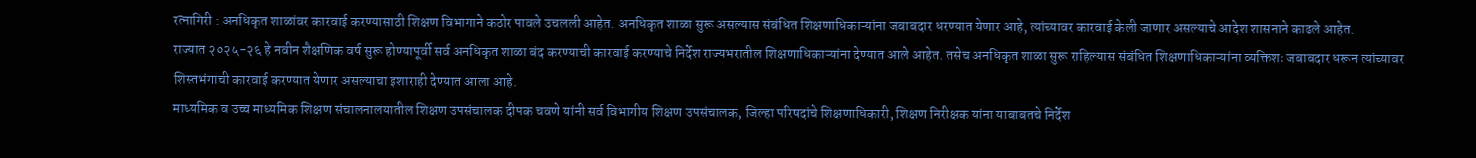रत्नागिरी : अनधिकृत शाळांवर कारवाई करण्यासाठी शिक्षण विभागाने कठोर पावले उचलली आहेत. अनधिकृत शाळा सुरू असल्यास संबंधित शिक्षणाधिकाऱ्यांना जबाबदार धरण्यात येणार आहे, त्यांच्यावर कारवाई केली जाणार असल्याचे आदेश शासनाने काढले आहेत.
राज्यात २०२५-२६ हे नवीन शैक्षणिक वर्ष सुरू होण्यापूर्वी सर्व अनधिकृत शाळा बंद करण्याची कारवाई करण्याचे निर्देश राज्यभरातील शिक्षणाधिकाऱ्यांना देण्यात आले आहेत. तसेच अनधिकृत शाळा सुरू राहिल्यास संबंधित शिक्षणाधिकाऱ्यांना व्यक्तिशः जबाबदार धरून त्यांच्यावर शिस्तभंगाची कारवाई करण्यात येणार असल्याचा इशाराही देण्यात आला आहे.
माध्यमिक व उच्च माध्यमिक शिक्षण संचालनालयातील शिक्षण उपसंचालक दीपक चवणे यांनी सर्व विभागीय शिक्षण उपसंचालक, जिल्हा परिषदांचे शिक्षणाधिकारी, शिक्षण निरीक्षक यांना याबाबतचे निर्देश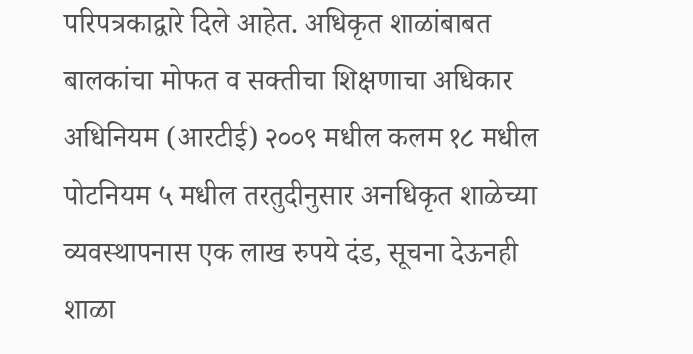परिपत्रकाद्वारे दिले आहेत. अधिकृत शाळांबाबत बालकांचा मोफत व सक्तीचा शिक्षणाचा अधिकार अधिनियम (आरटीई) २००९ मधील कलम १८ मधील पोटनियम ५ मधील तरतुदीनुसार अनधिकृत शाळेच्या व्यवस्थापनास एक लाख रुपये दंड, सूचना देऊनही शाळा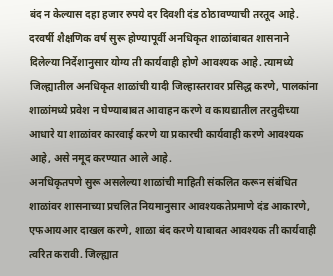बंद न केल्यास दहा हजार रुपये दर दिवशी दंड ठोठावण्याची तरतूद आहे. दरवर्षी शैक्षणिक वर्ष सुरू होण्यापूर्वी अनधिकृत शाळांबाबत शासनाने दिलेल्या निर्देशानुसार योग्य ती कार्यवाही होणे आवश्यक आहे. त्यामध्ये जिल्ह्यातील अनधिकृत शाळांची यादी जिल्हास्तरावर प्रसिद्ध करणे, पालकांना शाळांमध्ये प्रवेश न घेण्याबाबत आवाहन करणे व कायद्यातील तरतुदीच्या आधारे या शाळांवर कारवाई करणे या प्रकारची कार्यवाही करणे आवश्यक आहे, असे नमूद करण्यात आले आहे.
अनधिकृतपणे सुरू असलेल्या शाळांची माहिती संकलित करून संबंधित शाळांवर शासनाच्या प्रचलित नियमानुसार आवश्यकतेप्रमाणे दंड आकारणे, एफआयआर दाखल करणे, शाळा बंद करणे याबाबत आवश्यक ती कार्यवाही त्वरित करावी. जिल्ह्यात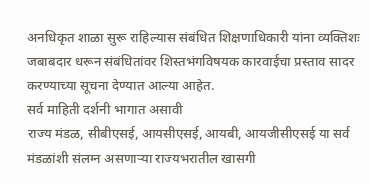अनधिकृत शाळा सुरू राहिल्यास संबंधित शिक्षणाधिकारी यांना व्यक्तिशः जबाबदार धरून संबंधितांवर शिस्तभंगविषयक कारवाईचा प्रस्ताव सादर करण्याच्या सूचना देण्यात आल्या आहेत.
सर्व माहिती दर्शनी भागात असावी
राज्य मंडळ, सीबीएसई, आयसीएसई, आयबी, आयजीसीएसई या सर्व मंडळांशी संलग्न असणाऱ्या राज्यभरातील खासगी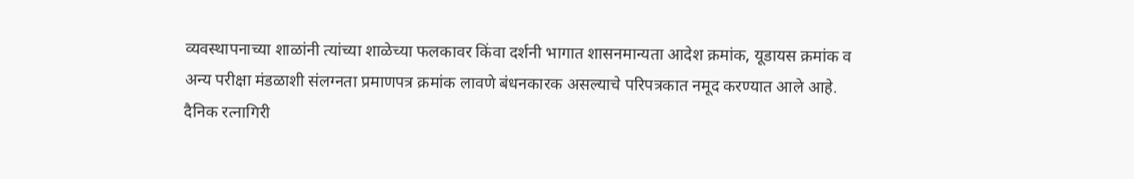व्यवस्थापनाच्या शाळांनी त्यांच्या शाळेच्या फलकावर किंवा दर्शनी भागात शासनमान्यता आदेश क्रमांक, यूडायस क्रमांक व अन्य परीक्षा मंडळाशी संलग्नता प्रमाणपत्र क्रमांक लावणे बंधनकारक असल्याचे परिपत्रकात नमूद करण्यात आले आहे.
दैनिक रत्नागिरी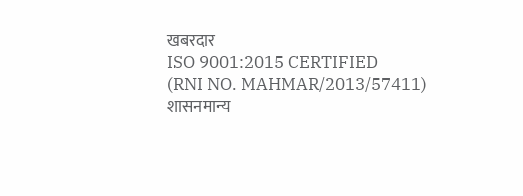खबरदार
ISO 9001:2015 CERTIFIED
(RNI NO. MAHMAR/2013/57411)
शासनमान्य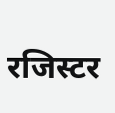रजिस्टर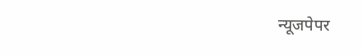न्यूजपेपर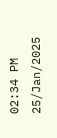02:34 PM 25/Jan/2025